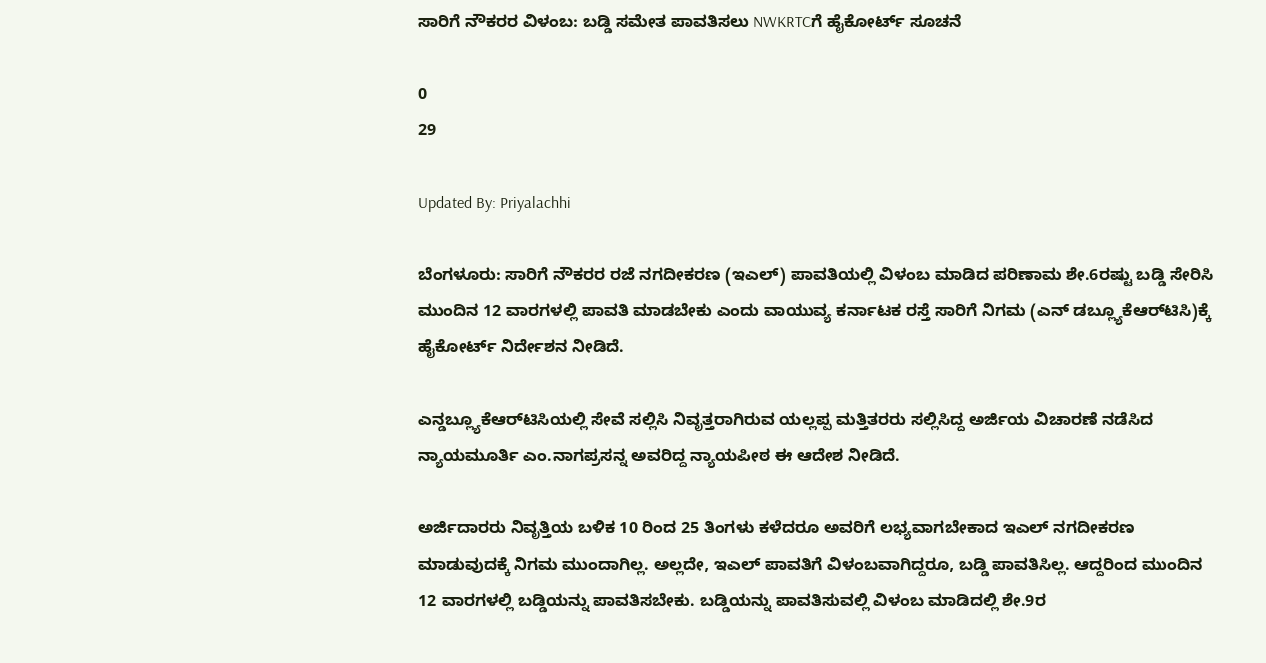ಸಾರಿಗೆ ನೌಕರರ ವಿಳಂಬ: ಬಡ್ಡಿ ಸಮೇತ ಪಾವತಿಸಲು NWKRTCಗೆ ಹೈಕೋರ್ಟ್‌ ಸೂಚನೆ

0
29

Updated By: Priyalachhi

ಬೆಂಗಳೂರು: ಸಾರಿಗೆ ನೌಕರರ ರಜೆ ನಗದೀಕರಣ (ಇಎಲ್) ಪಾವತಿಯಲ್ಲಿ ವಿಳಂಬ ಮಾಡಿದ ಪರಿಣಾಮ ಶೇ.6ರಷ್ಟು ಬಡ್ಡಿ ಸೇರಿಸಿ ಮುಂದಿನ 12 ವಾರಗಳಲ್ಲಿ ಪಾವತಿ ಮಾಡಬೇಕು ಎಂದು ವಾಯುವ್ಯ ಕರ್ನಾಟಕ ರಸ್ತೆ ಸಾರಿಗೆ ನಿಗಮ (ಎನ್‌ ಡಬ್ಲ್ಯೂಕೆಆರ್‌ಟಿಸಿ)ಕ್ಕೆ ಹೈಕೋರ್ಟ್‌ ನಿರ್ದೇಶನ ನೀಡಿದೆ.

ಎನ್ಡಬ್ಲ್ಯೂಕೆಆರ್‌ಟಿಸಿಯಲ್ಲಿ ಸೇವೆ ಸಲ್ಲಿಸಿ ನಿವೃತ್ತರಾಗಿರುವ ಯಲ್ಲಪ್ಪ ಮತ್ತಿತರರು ಸಲ್ಲಿಸಿದ್ದ ಅರ್ಜಿಯ ವಿಚಾರಣೆ ನಡೆಸಿದ ನ್ಯಾಯಮೂರ್ತಿ ಎಂ.ನಾಗಪ್ರಸನ್ನ ಅವರಿದ್ದ ನ್ಯಾಯಪೀಠ ಈ ಆದೇಶ ನೀಡಿದೆ.

ಅರ್ಜಿದಾರರು ನಿವೃತ್ತಿಯ ಬಳಿಕ 10 ರಿಂದ 25 ತಿಂಗಳು ಕಳೆದರೂ ಅವರಿಗೆ ಲಭ್ಯವಾಗಬೇಕಾದ ಇಎಲ್‌ ನಗದೀಕರಣ ಮಾಡುವುದಕ್ಕೆ ನಿಗಮ ಮುಂದಾಗಿಲ್ಲ. ಅಲ್ಲದೇ, ಇಎಲ್‌ ಪಾವತಿಗೆ ವಿಳಂಬವಾಗಿದ್ದರೂ, ಬಡ್ಡಿ ಪಾವತಿಸಿಲ್ಲ. ಆದ್ದರಿಂದ ಮುಂದಿನ 12 ವಾರಗಳಲ್ಲಿ ಬಡ್ಡಿಯನ್ನು ಪಾವತಿಸಬೇಕು. ಬಡ್ಡಿಯನ್ನು ಪಾವತಿಸುವಲ್ಲಿ ವಿಳಂಬ ಮಾಡಿದಲ್ಲಿ ಶೇ.9ರ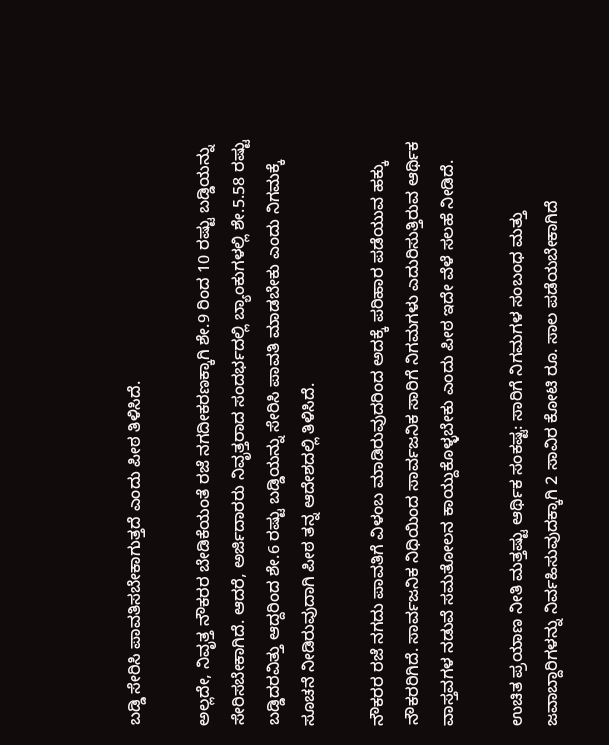ಬಡ್ಡಿ ಸೇರಿಸಿ ಪಾವತಿಸಬೇಕಾಗುತ್ತದೆ ಎಂದು ಪೀಠ ತಿಳಿಸಿದೆ.

ಅಲ್ಲದೇ, ನಿವೃತ್ತ ನೌಕರರ ಬೇಡಿಕೆಯಂತೆ ರಜೆ ನಗದೀಕರಣಕ್ಕಾಗಿ ಶೇ.9 ರಿಂದ 10 ರಷ್ಟು ಬಡ್ಡಿಯನ್ನು ಸೇರಿಸಬೇಕಾಗಿದೆ. ಆದರೆ, ಅರ್ಜಿದಾರರು ನಿವೃತ್ತರಾದ ಸಂದರ್ಭದಲ್ಲಿ ಬ್ಯಾಂಕುಗಳಲ್ಲಿ ಶೇ.5.58 ರಷ್ಟು ಬಡ್ಡಿದರವಿತ್ತು ಆದ್ದರಿಂದ ಶೇ.6 ರಷ್ಟು ಬಡ್ಡಿಯನ್ನು ಸೇರಿಸಿ ಪಾವತಿ ಮಾಡಬೇಕು ಎಂದು ನಿಗಮಕ್ಕೆ ಸೂಚನೆ ನೀಡಿರುವುದಾಗಿ ಪೀಠ ತನ್ನ ಆದೇಶದಲ್ಲಿ ತಿಳಿಸಿದೆ.

ನೌಕರರ ರಜೆ ನಗದು ಪಾವತಿಗೆ ವಿಳಂಬ ಮಾಡಿರುವುದರಿಂದ ಅದಕ್ಕೆ ಪರಿಹಾರ ಪಡೆಯುವ ಹಕ್ಕು ನೌಕರರಿಗಿದೆ. ಸಾರ್ವಜನಿಕ ನಿಧಿಯಿಂದ ಸಾರ್ವಜನಿಕ ಸಾರಿಗೆ ನಿಗಮಗಳು ಎದುರಿಸುತ್ತಿರುವ ಆರ್ಥಿಕ ವಾಸ್ತವಗಳ ನಡುವೆ ಸಮತೋಲನ ಕಾಯ್ದುಕೊಳ್ಳಬೇಕು ಎಂದು ಪೀಠ ಇದೇ ವೆಳೆ ಸಲಹೆ ನೀಡಿದೆ.

ಉಚಿತ ಪ್ರಯಾಣ ನೀತಿ ಮತ್ತಷ್ಟು ಆರ್ಥಿಕ ಸಂಕಷ್ಟ: ಸಾರಿಗೆ ನಿಗಮಗಳ ಸಂಬಂಧ ಮತ್ತು ಜವಾಬ್ದಾರಿಗಳನ್ನು ನಿರ್ವಹಿಸುವುದಕ್ಕಾಗಿ 2 ಸಾವಿರ ಕೋಟಿ ರೂ. ಸಾಲ ಪಡೆಯಬೇಕಾಗಿದೆ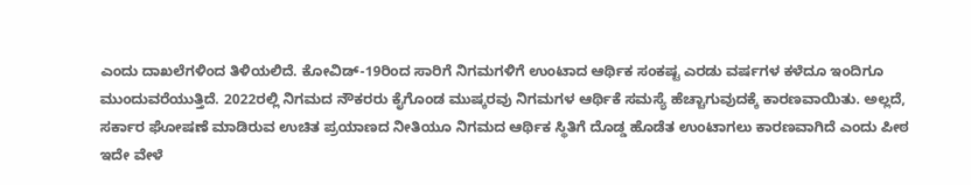ಎಂದು ದಾಖಲೆಗಳಿಂದ ತಿಳಿಯಲಿದೆ. ಕೋವಿಡ್‌-19ರಿಂದ ಸಾರಿಗೆ ನಿಗಮಗಳಿಗೆ ಉಂಟಾದ ಆರ್ಥಿಕ ಸಂಕಷ್ಟ ಎರಡು ವರ್ಷಗಳ ಕಳೆದೂ ಇಂದಿಗೂ ಮುಂದುವರೆಯುತ್ತಿದೆ. 2022ರಲ್ಲಿ ನಿಗಮದ ನೌಕರರು ಕೈಗೊಂಡ ಮುಷ್ಕರವು ನಿಗಮಗಳ ಆರ್ಥಿಕೆ ಸಮಸ್ಯೆ ಹೆಚ್ಚಾಗುವುದಕ್ಕೆ ಕಾರಣವಾಯಿತು. ಅಲ್ಲದೆ, ಸರ್ಕಾರ ಘೋಷಣೆ ಮಾಡಿರುವ ಉಚಿತ ಪ್ರಯಾಣದ ನೀತಿಯೂ ನಿಗಮದ ಆರ್ಥಿಕ ಸ್ಥಿತಿಗೆ ದೊಡ್ಡ ಹೊಡೆತ ಉಂಟಾಗಲು ಕಾರಣವಾಗಿದೆ ಎಂದು ಪೀಠ ಇದೇ ವೇಳೆ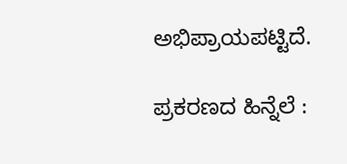ಅಭಿಪ್ರಾಯಪಟ್ಟಿದೆ.

ಪ್ರಕರಣದ ಹಿನ್ನೆಲೆ :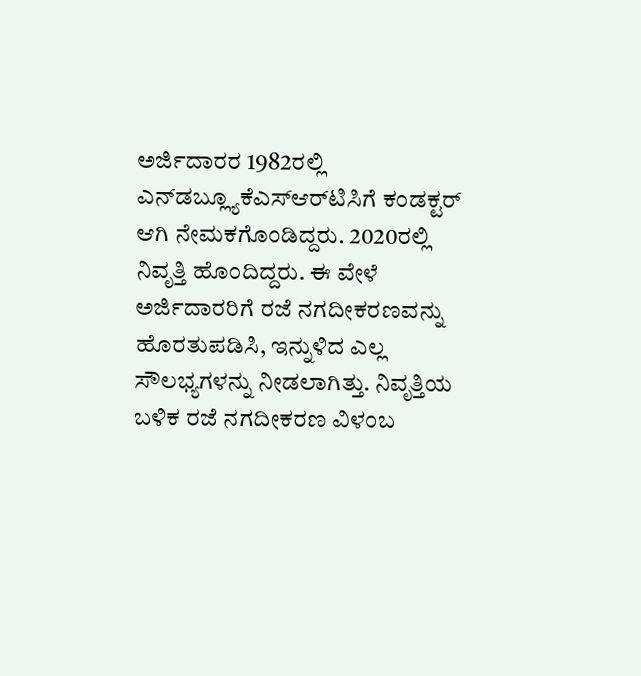ಅರ್ಜಿದಾರರ 1982ರಲ್ಲಿ ಎನ್‌ಡಬ್ಲ್ಯೂಕೆಎಸ್‌ಆರ್‌ಟಿಸಿಗೆ ಕಂಡಕ್ಟರ್‌ ಆಗಿ ನೇಮಕಗೊಂಡಿದ್ದರು. 2020ರಲ್ಲಿ ನಿವೃತ್ತಿ ಹೊಂದಿದ್ದರು. ಈ ವೇಳೆ ಅರ್ಜಿದಾರರಿಗೆ ರಜೆ ನಗದೀಕರಣವನ್ನು ಹೊರತುಪಡಿಸಿ, ಇನ್ನುಳಿದ ಎಲ್ಲ ಸೌಲಭ್ಯಗಳನ್ನು ನೀಡಲಾಗಿತ್ತು. ನಿವೃತ್ತಿಯ ಬಳಿಕ ರಜೆ ನಗದೀಕರಣ ವಿಳಂಬ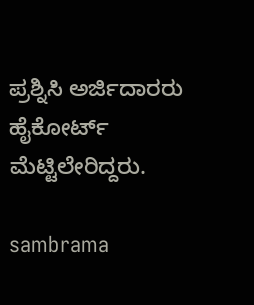ಪ್ರಶ್ನಿಸಿ ಅರ್ಜಿದಾರರು ಹೈಕೋರ್ಟ್‌ ಮೆಟ್ಟಿಲೇರಿದ್ದರು.

sambrama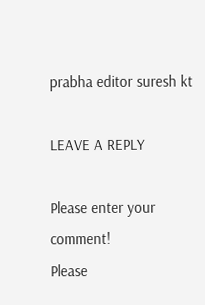prabha editor suresh kt

LEAVE A REPLY

Please enter your comment!
Please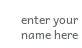enter your name here